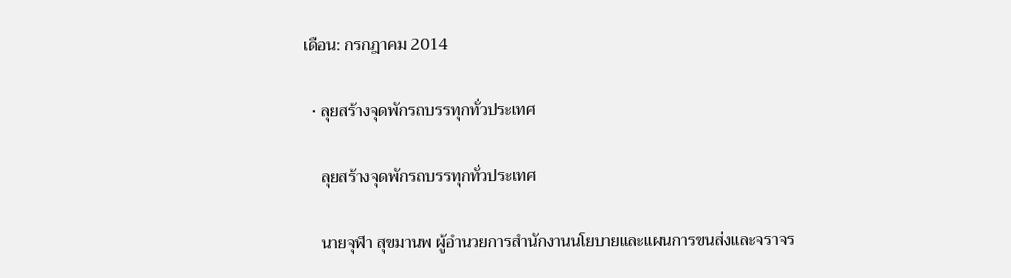เดือน: กรกฎาคม 2014

  • ลุยสร้างจุดพักรถบรรทุกทั่วประเทศ

    ลุยสร้างจุดพักรถบรรทุกทั่วประเทศ

    นายจุฬา สุขมานพ ผู้อำนวยการสำนักงานนโยบายและแผนการขนส่งและจราจร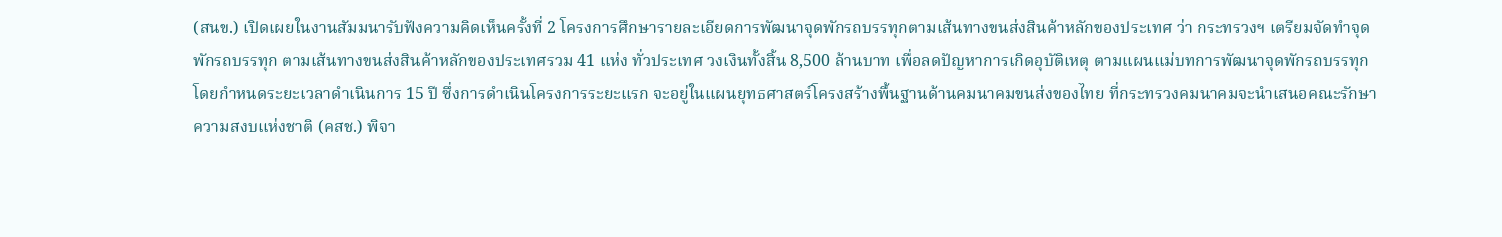(สนข.) เปิดเผยในงานสัมมนารับฟังความคิดเห็นครั้งที่ 2 โครงการศึกษารายละเอียดการพัฒนาจุดพักรถบรรทุกตามเส้นทางขนส่งสินค้าหลักของประเทศ ว่า กระทรวงฯ เตรียมจัดทำจุดพักรถบรรทุก ตามเส้นทางขนส่งสินค้าหลักของประเทศรวม 41 แห่ง ทั่วประเทศ วงเงินทั้งสิ้น 8,500 ล้านบาท เพื่อลดปัญหาการเกิดอุบัติเหตุ ตามแผนแม่บทการพัฒนาจุดพักรถบรรทุก โดยกำหนดระยะเวลาดำเนินการ 15 ปี ซึ่งการดำเนินโครงการระยะแรก จะอยู่ในแผนยุทธศาสตร์โครงสร้างพื้นฐานด้านคมนาคมขนส่งของไทย ที่กระทรวงคมนาคมจะนำเสนอคณะรักษาความสงบแห่งชาติ (คสช.) พิจา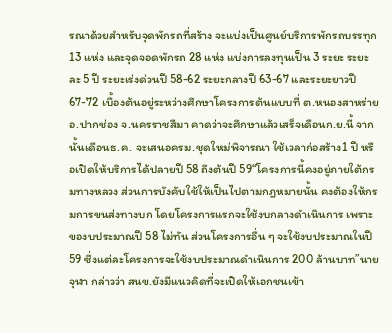รณาด้วยสำหรับจุดพักรถที่สร้าง จะแบ่งเป็นศูนย์บริการพักรถบรรทุก 13 แห่ง และจุดจอดพักรถ 28 แห่ง แบ่งการลงทุนเป็น 3 ระยะ ระยะละ 5 ปี ระยะเร่งด่วนปี 58-62 ระยะกลางปี 63-67 และระยะยาวปี 67-72 เบื้องต้นอยู่ระหว่างศึกษาโครงการต้นแบบที่ ต.หนองสาหร่าย อ.ปากช่อง จ.นครราชสีมา คาดว่าจะศึกษาแล้วเสร็จเดือนก.ย.นี้ จากนั้นเดือนธ.ค. จะเสนอครม.ชุดใหม่พิจารณา ใช้เวลาก่อสร้าง1 ปี หรือเปิดให้บริการได้ปลายปี 58 ถึงต้นปี 59“โครงการนี้คงอยู่ภายใต้กรมทางหลวง ส่วนการบังคับใช้ให้เป็นไปตามกฎหมายนั้น คงต้องให้กรมการขนส่งทางบก โดยโครงการแรกจะใช้งบกลางดำเนินการ เพราะของบประมาณปี 58 ไม่ทัน ส่วนโครงการอื่น ๆ จะใช้งบประมาณในปี 59 ซึ่งแต่ละโครงการจะใช้งบประมาณดำเนินการ 200 ล้านบาท”นายจุฬา กล่าวว่า สนข.ยังมีแนวคิดที่จะเปิดให้เอกชนเข้า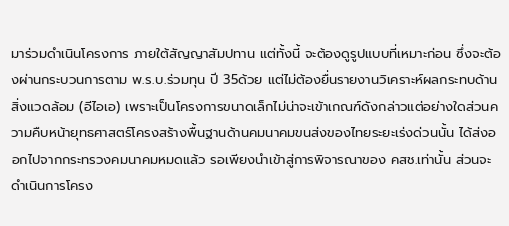มาร่วมดำเนินโครงการ ภายใต้สัญญาสัมปทาน แต่ทั้งนี้ จะต้องดูรูปแบบที่เหมาะก่อน ซึ่งจะต้องผ่านกระบวนการตาม พ.ร.บ.ร่วมทุน ปี 35ด้วย แต่ไม่ต้องยื่นรายงานวิเคราะห์ผลกระทบด้านสิ่งแวดล้อม (อีไอเอ) เพราะเป็นโครงการขนาดเล็กไม่น่าจะเข้าเกณฑ์ดังกล่าวแต่อย่างใดส่วนความคืบหน้ายุทธศาสตร์โครงสร้างพื้นฐานด้านคมนาคมขนส่งของไทยระยะเร่งด่วนนั้น ได้ส่งออกไปจากกระทรวงคมนาคมหมดแล้ว รอเพียงนำเข้าสู่การพิจารณาของ คสช.เท่านั้น ส่วนจะดำเนินการโครง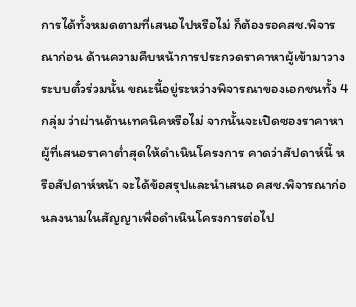การได้ทั้งหมดตามที่เสนอไปหรือไม่ ก็ต้องรอคสช.พิจารณาก่อน ด้านความคืบหน้าการประกวดราคาหาผู้เข้ามาวางระบบตั๋วร่วมนั้น ขณะนี้อยู่ระหว่างพิจารณาของเอกชนทั้ง 4 กลุ่ม ว่าผ่านด้านเทคนิคหรือไม่ จากนั้นจะเปิดซองราคาหาผู้ที่เสนอราคาต่ำสุดให้ดำเนินโครงการ คาดว่าสัปดาห์นี้ หรือสัปดาห์หน้า จะได้ข้อสรุปและนำเสนอ คสช.พิจารณาก่อนลงนามในสัญญาเพื่อดำเนินโครงการต่อไป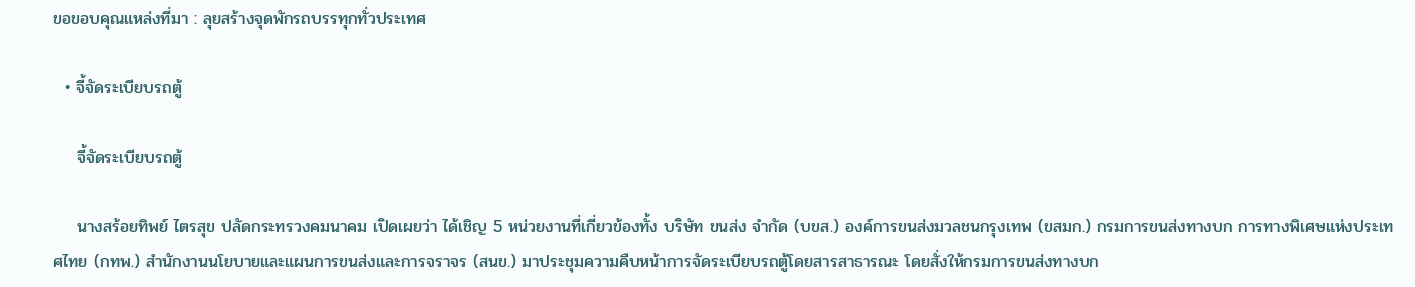ขอขอบคุณแหล่งที่มา : ลุยสร้างจุดพักรถบรรทุกทั่วประเทศ

  • จี้จัดระเบียบรถตู้

    จี้จัดระเบียบรถตู้

    นางสร้อยทิพย์ ไตรสุข ปลัดกระทรวงคมนาคม เปิดเผยว่า ได้เชิญ 5 หน่วยงานที่เกี่ยวข้องทั้ง บริษัท ขนส่ง จำกัด (บขส.) องค์การขนส่งมวลชนกรุงเทพ (ขสมก.) กรมการขนส่งทางบก การทางพิเศษแห่งประเทศไทย (กทพ.) สำนักงานนโยบายและแผนการขนส่งและการจราจร (สนข.) มาประชุมความคืบหน้าการจัดระเบียบรถตู้โดยสารสาธารณะ โดยสั่งให้กรมการขนส่งทางบก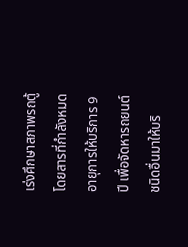เร่งศึกษาสภาพรถตู้โดยสารที่กำลังหมดอายุการให้บริการ 9 ปี เพื่อจัดหารถยนต์ชนิดอื่นมาให้บริ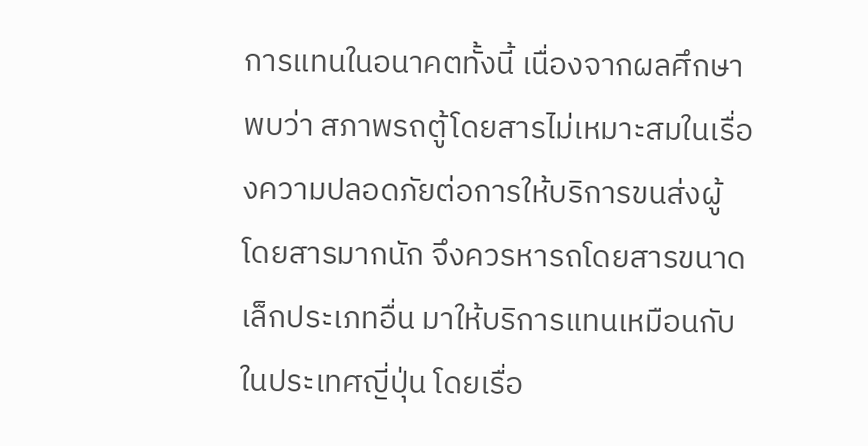การแทนในอนาคตทั้งนี้ เนื่องจากผลศึกษาพบว่า สภาพรถตู้โดยสารไม่เหมาะสมในเรื่องความปลอดภัยต่อการให้บริการขนส่งผู้โดยสารมากนัก จึงควรหารถโดยสารขนาดเล็กประเภทอื่น มาให้บริการแทนเหมือนกับในประเทศญี่ปุ่น โดยเรื่อ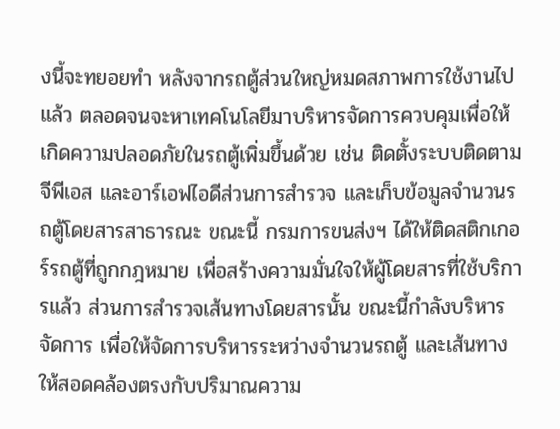งนี้จะทยอยทำ หลังจากรถตู้ส่วนใหญ่หมดสภาพการใช้งานไปแล้ว ตลอดจนจะหาเทคโนโลยีมาบริหารจัดการควบคุมเพื่อให้เกิดความปลอดภัยในรถตู้เพิ่มขึ้นด้วย เช่น ติดตั้งระบบติดตามจีพีเอส และอาร์เอฟไอดีส่วนการสำรวจ และเก็บข้อมูลจำนวนรถตู้โดยสารสาธารณะ ขณะนี้ กรมการขนส่งฯ ได้ให้ติดสติกเกอร์รถตู้ที่ถูกกฎหมาย เพื่อสร้างความมั่นใจให้ผู้โดยสารที่ใช้บริการแล้ว ส่วนการสำรวจเส้นทางโดยสารนั้น ขณะนี้กำลังบริหารจัดการ เพื่อให้จัดการบริหารระหว่างจำนวนรถตู้ และเส้นทางให้สอดคล้องตรงกับปริมาณความ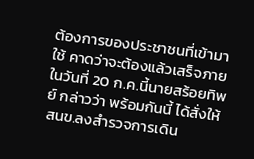ต้องการของประชาชนที่เข้ามาใช้ คาดว่าจะต้องแล้วเสร็จภายในวันที่ 20 ก.ค.นี้นายสร้อยทิพย์ กล่าวว่า พร้อมกันนี้ ได้สั่งให้ สนข.ลงสำรวจการเดิน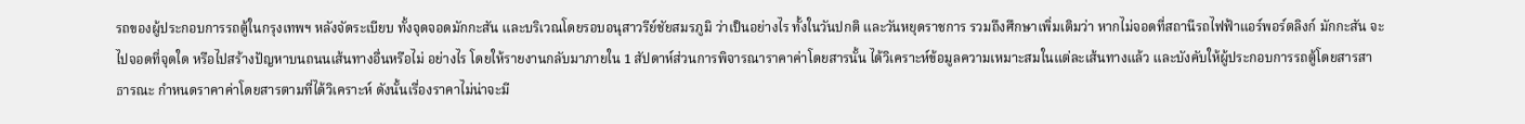รถของผู้ประกอบการรถตู้ในกรุงเทพฯ หลังจัดระเบียบ ทั้งจุดจอดมักกะสัน และบริเวณโดยรอบอนุสาวรีย์ชัยสมรภูมิ ว่าเป็นอย่างไร ทั้งในวันปกติ และวันหยุดราชการ รวมถึงศึกษาเพิ่มเติมว่า หากไม่จอดที่สถานีรถไฟฟ้าแอร์พอร์ตลิงก์ มักกะสัน จะไปจอดที่จุดใด หรือไปสร้างปัญหาบนถนนเส้นทางอื่นหรือไม่ อย่างไร โดยให้รายงานกลับมาภายใน 1 สัปดาห์ส่วนการพิจารณาราคาค่าโดยสารนั้น ได้วิเคราะห์ข้อมูลความเหมาะสมในแต่ละเส้นทางแล้ว และบังคับให้ผู้ประกอบการรถตู้โดยสารสาธารณะ กำหนดราคาค่าโดยสารตามที่ได้วิเคราะห์ ดังนั้นเรื่องราคาไม่น่าจะมี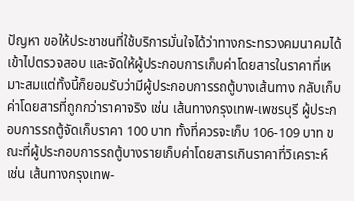ปัญหา ขอให้ประชาชนที่ใช้บริการมั่นใจได้ว่าทางกระทรวงคมนาคมได้เข้าไปตรวจสอบ และจัดให้ผู้ประกอบการเก็บค่าโดยสารในราคาที่เหมาะสมแต่ทั้งนี้ก็ยอมรับว่ามีผู้ประกอบการรถตู้บางเส้นทาง กลับเก็บค่าโดยสารที่ถูกกว่าราคาจริง เช่น เส้นทางกรุงเทพ-เพชรบุรี ผู้ประกอบการรถตู้จัดเก็บราคา 100 บาท ทั้งที่ควรจะเก็บ 106-109 บาท ขณะที่ผู้ประกอบการรถตู้บางรายเก็บค่าโดยสารเกินราคาที่วิเคราะห์ เช่น เส้นทางกรุงเทพ-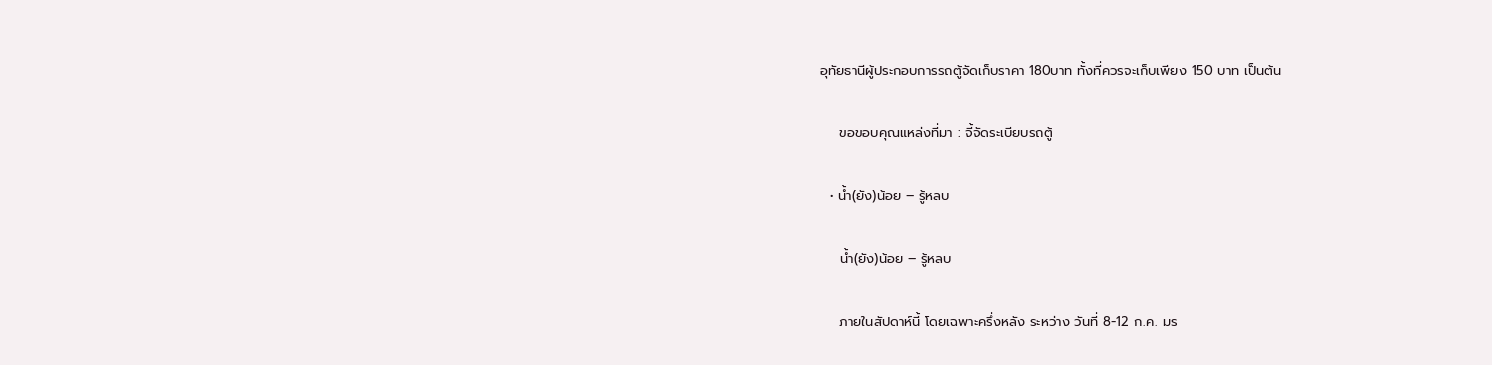อุทัยธานีผู้ประกอบการรถตู้จัดเก็บราคา 180บาท ทั้งที่ควรจะเก็บเพียง 150 บาท เป็นต้น

    ขอขอบคุณแหล่งที่มา : จี้จัดระเบียบรถตู้

  • น้ำ(ยัง)น้อย – รู้หลบ

    น้ำ(ยัง)น้อย – รู้หลบ

    ภายในสัปดาห์นี้ โดยเฉพาะครึ่งหลัง ระหว่าง วันที่ 8-12 ก.ค. มร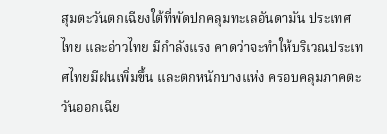สุมตะวันตกเฉียงใต้ที่พัดปกคลุมทะเลอันดามัน ประเทศไทย และอ่าวไทย มีกำลังแรง คาดว่าจะทำให้บริเวณประเทศไทยมีฝนเพิ่มขึ้น และตกหนักบางแห่ง ครอบคลุมภาคตะวันออกเฉีย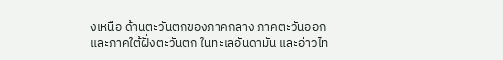งเหนือ ด้านตะวันตกของภาคกลาง ภาคตะวันออก และภาคใต้ฝั่งตะวันตก ในทะเลอันดามัน และอ่าวไท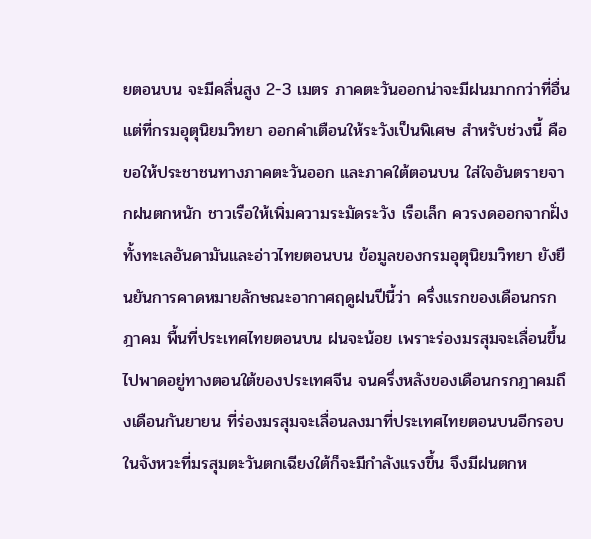ยตอนบน จะมีคลื่นสูง 2-3 เมตร ภาคตะวันออกน่าจะมีฝนมากกว่าที่อื่น แต่ที่กรมอุตุนิยมวิทยา ออกคำเตือนให้ระวังเป็นพิเศษ สำหรับช่วงนี้ คือขอให้ประชาชนทางภาคตะวันออก และภาคใต้ตอนบน ใส่ใจอันตรายจากฝนตกหนัก ชาวเรือให้เพิ่มความระมัดระวัง เรือเล็ก ควรงดออกจากฝั่ง ทั้งทะเลอันดามันและอ่าวไทยตอนบน ข้อมูลของกรมอุตุนิยมวิทยา ยังยืนยันการคาดหมายลักษณะอากาศฤดูฝนปีนี้ว่า ครึ่งแรกของเดือนกรกฎาคม พื้นที่ประเทศไทยตอนบน ฝนจะน้อย เพราะร่องมรสุมจะเลื่อนขึ้นไปพาดอยู่ทางตอนใต้ของประเทศจีน จนครึ่งหลังของเดือนกรกฎาคมถึงเดือนกันยายน ที่ร่องมรสุมจะเลื่อนลงมาที่ประเทศไทยตอนบนอีกรอบ ในจังหวะที่มรสุมตะวันตกเฉียงใต้ก็จะมีกำลังแรงขึ้น จึงมีฝนตกห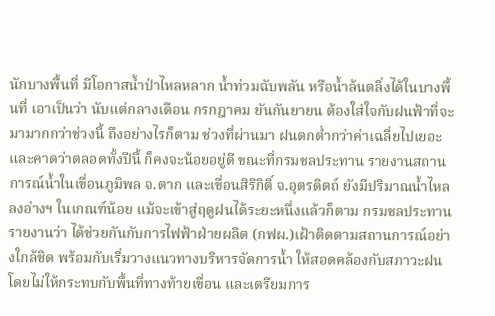นักบางพื้นที่ มีโอกาสน้ำป่าไหลหลาก น้ำท่วมฉับพลัน หรือน้ำล้นตลิ่งได้ในบางพื้นที่ เอาเป็นว่า นับแต่กลางเดือน กรกฎาคม ยันกันยายน ต้องใส่ใจกับฝนฟ้าที่จะมามากกว่าช่วงนี้ ถึงอย่างไรก็ตาม ช่วงที่ผ่านมา ฝนตกต่ำกว่าค่าเฉลี่ยไปเยอะ และคาดว่าตลอดทั้งปีนี้ ก็คงจะน้อยอยู่ดี ขณะที่กรมชลประทาน รายงานสถานการณ์น้ำในเขื่อนภูมิพล จ.ตาก และเขื่อนสิริกิติ์ จ.อุตรดิตถ์ ยังมีปริมาณน้ำไหลลงอ่างฯ ในเกณฑ์น้อย แม้จะเข้าสู่ฤดูฝนได้ระยะหนึ่งแล้วก็ตาม กรมชลประทานรายงานว่า ได้ช่วยกันกับการไฟฟ้าฝ่ายผลิต (กฟผ.)เฝ้าติดตามสถานการณ์อย่างใกล้ชิด พร้อมกับเริ่มวางแนวทางบริหารจัดการน้ำ ให้สอดคล้องกับสภาวะฝน โดยไม่ให้กระทบกับพื้นที่ทางท้ายเขื่อน และเตรียมการ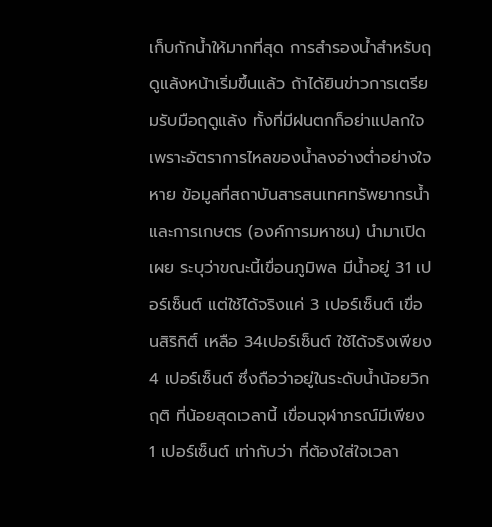เก็บกักน้ำให้มากที่สุด การสำรองน้ำสำหรับฤดูแล้งหน้าเริ่มขึ้นแล้ว ถ้าได้ยินข่าวการเตรียมรับมือฤดูแล้ง ทั้งที่มีฝนตกก็อย่าแปลกใจ เพราะอัตราการไหลของน้ำลงอ่างต่ำอย่างใจหาย ข้อมูลที่สถาบันสารสนเทศทรัพยากรน้ำและการเกษตร (องค์การมหาชน) นำมาเปิดเผย ระบุว่าขณะนี้เขื่อนภูมิพล มีน้ำอยู่ 31 เปอร์เซ็นต์ แต่ใช้ได้จริงแค่ 3 เปอร์เซ็นต์ เขื่อนสิริกิติ์ เหลือ 34เปอร์เซ็นต์ ใช้ได้จริงเพียง 4 เปอร์เซ็นต์ ซึ่งถือว่าอยู่ในระดับน้ำน้อยวิกฤติ ที่น้อยสุดเวลานี้ เขื่อนจุฬาภรณ์มีเพียง 1 เปอร์เซ็นต์ เท่ากับว่า ที่ต้องใส่ใจเวลา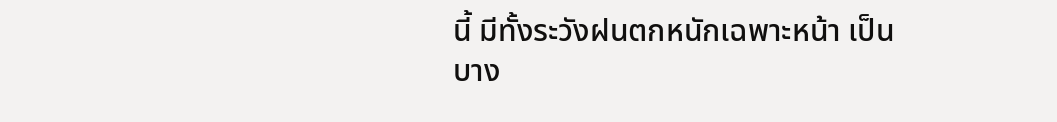นี้ มีทั้งระวังฝนตกหนักเฉพาะหน้า เป็นบาง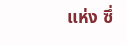แห่ง ซึ่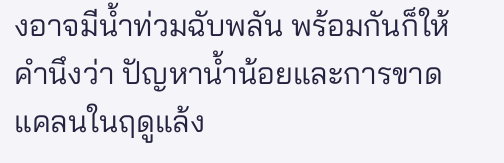งอาจมีน้ำท่วมฉับพลัน พร้อมกันก็ให้คำนึงว่า ปัญหาน้ำน้อยและการขาดแคลนในฤดูแล้ง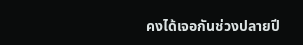คงได้เจอกันช่วงปลายปี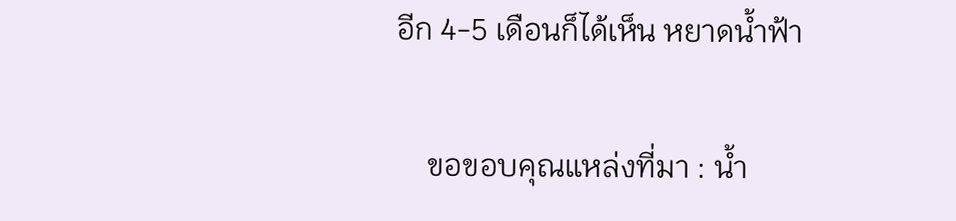อีก 4-5 เดือนก็ได้เห็น หยาดน้ำฟ้า

    ขอขอบคุณแหล่งที่มา : น้ำ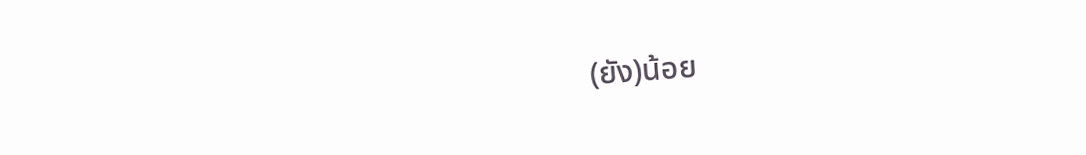(ยัง)น้อย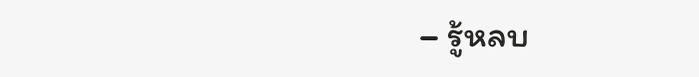– รู้หลบ